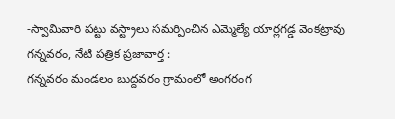-స్వామివారి పట్టు వస్ట్రాలు సమర్పించిన ఎమ్మెల్యే యార్లగడ్డ వెంకట్రావు
గన్నవరం, నేటి పత్రిక ప్రజావార్త :
గన్నవరం మండలం బుద్దవరం గ్రామంలో అంగరంగ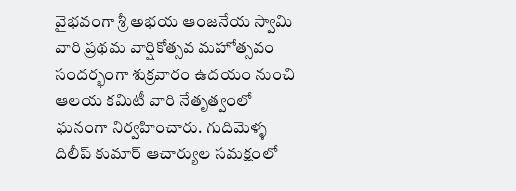వైభవంగా శ్రీ అభయ ఆంజనేయ స్వామి వారి ప్రథమ వార్షికోత్సవ మహోత్సవం సందర్భంగా శుక్రవారం ఉదయం నుంచి ఆలయ కమిటీ వారి నేతృత్వంలో ఘనంగా నిర్వహించారు. గుదిమెళ్ళ దిలీప్ కుమార్ ఆచార్యుల సమక్షంలో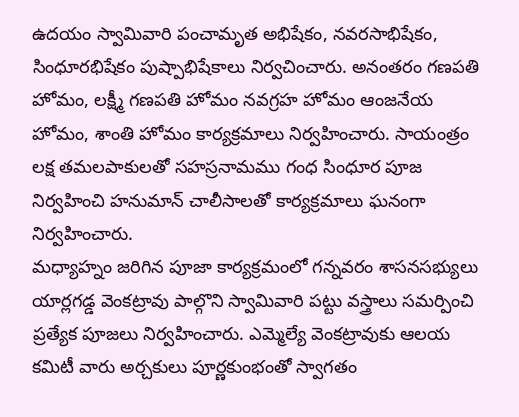ఉదయం స్వామివారి పంచామృత అభిషేకం, నవరసాభిషేకం, సింధూరభిషేకం పుష్పాభిషేకాలు నిర్వచించారు. అనంతరం గణపతి హోమం, లక్ష్మీ గణపతి హోమం నవగ్రహ హోమం ఆంజనేయ హోమం, శాంతి హోమం కార్యక్రమాలు నిర్వహించారు. సాయంత్రం లక్ష తమలపాకులతో సహస్రనామము గంధ సింధూర పూజ నిర్వహించి హనుమాన్ చాలీసాలతో కార్యక్రమాలు ఘనంగా నిర్వహించారు.
మధ్యాహ్నం జరిగిన పూజా కార్యక్రమంలో గన్నవరం శాసనసభ్యులు యార్లగడ్డ వెంకట్రావు పాల్గొని స్వామివారి పట్టు వస్త్రాలు సమర్పించి ప్రత్యేక పూజలు నిర్వహించారు. ఎమ్మెల్యే వెంకట్రావుకు ఆలయ కమిటీ వారు అర్చకులు పూర్ణకుంభంతో స్వాగతం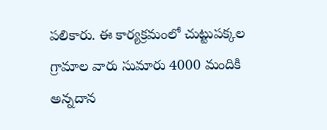పలికారు. ఈ కార్యక్రమంలో చుట్టుపక్కల గ్రామాల వారు సుమారు 4000 మందికి అన్నదాన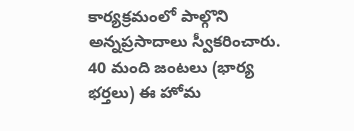కార్యక్రమంలో పాల్గొని అన్నప్రసాదాలు స్వీకరించారు. 40 మంది జంటలు (భార్య భర్తలు) ఈ హోమ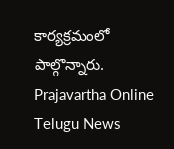కార్యక్రమంలో పాల్గొన్నారు.
Prajavartha Online Telugu News